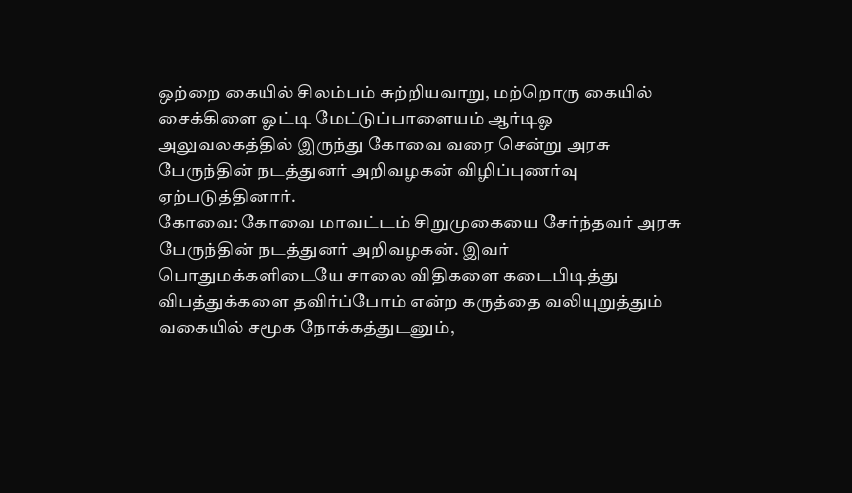ஒற்றை கையில் சிலம்பம் சுற்றியவாறு, மற்றொரு கையில் சைக்கிளை ஓட்டி மேட்டுப்பாளையம் ஆர்டிஓ அலுவலகத்தில் இருந்து கோவை வரை சென்று அரசு பேருந்தின் நடத்துனர் அறிவழகன் விழிப்புணர்வு ஏற்படுத்தினார்.
கோவை: கோவை மாவட்டம் சிறுமுகையை சேர்ந்தவர் அரசு பேருந்தின் நடத்துனர் அறிவழகன். இவர் பொதுமக்களிடையே சாலை விதிகளை கடைபிடித்து விபத்துக்களை தவிர்ப்போம் என்ற கருத்தை வலியுறுத்தும் வகையில் சமூக நோக்கத்துடனும்,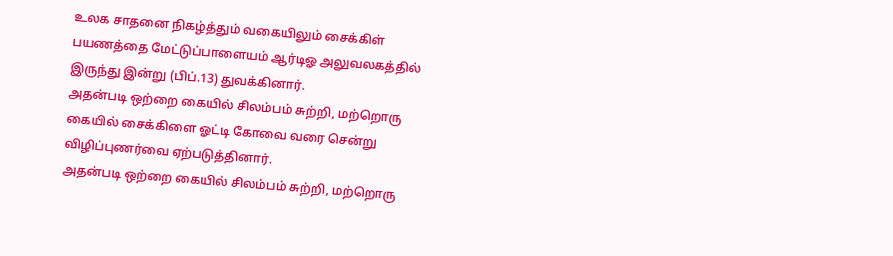உலக சாதனை நிகழ்த்தும் வகையிலும் சைக்கிள் பயணத்தை மேட்டுப்பாளையம் ஆர்டிஓ அலுவலகத்தில் இருந்து இன்று (பிப்.13) துவக்கினார்.
அதன்படி ஒற்றை கையில் சிலம்பம் சுற்றி, மற்றொரு கையில் சைக்கிளை ஓட்டி கோவை வரை சென்று விழிப்புணர்வை ஏற்படுத்தினார்.
அதன்படி ஒற்றை கையில் சிலம்பம் சுற்றி, மற்றொரு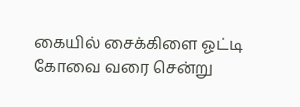கையில் சைக்கிளை ஓட்டி கோவை வரை சென்று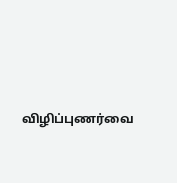விழிப்புணர்வை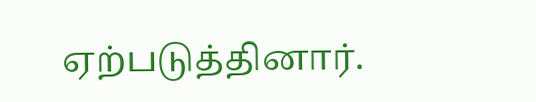ஏற்படுத்தினார்.